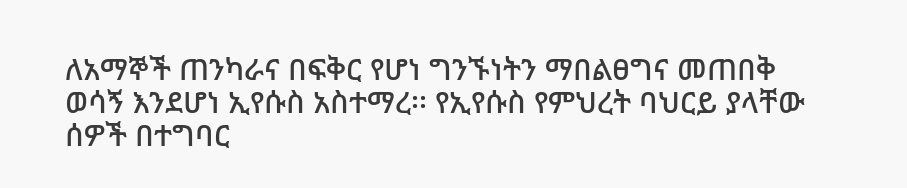ለአማኞች ጠንካራና በፍቅር የሆነ ግንኙነትን ማበልፀግና መጠበቅ ወሳኝ እንደሆነ ኢየሱስ አስተማረ፡፡ የኢየሱስ የምህረት ባህርይ ያላቸው ሰዎች በተግባር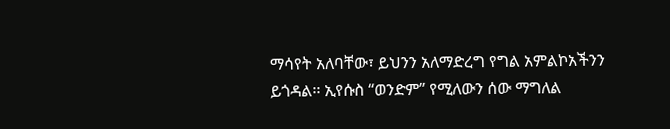ማሳየት አለባቸው፣ ይህንን አለማድረግ የግል አምልኮአችንን ይጎዳል፡፡ ኢየሱስ “ወንድም” የሚለውን ሰው ማግለል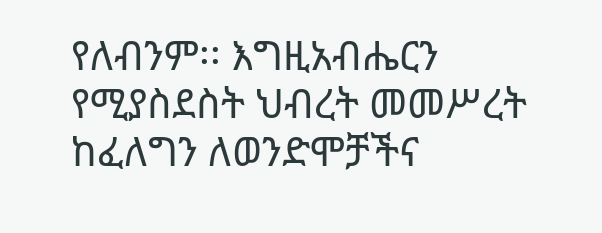የለብንም፡፡ እግዚአብሔርን የሚያስደስት ህብረት መመሥረት ከፈለግን ለወንድሞቻችና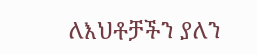ለእህቶቻችን ያለን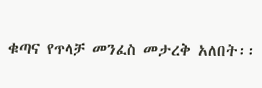ቁጣና የጥላቻ መንፈስ መታረቅ አለበት፡፡